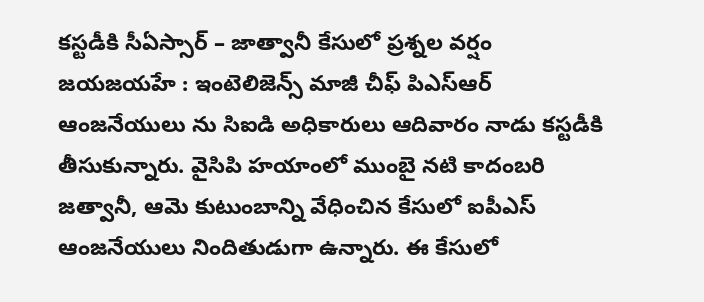కస్టడీకి సీఏస్సార్ – జాత్వానీ కేసులో ప్రశ్నల వర్షం
జయజయహే : ఇంటెలిజెన్స్ మాజీ చీఫ్ పిఎస్ఆర్ ఆంజనేయులు ను సిఐడి అధికారులు ఆదివారం నాడు కస్టడీకి తీసుకున్నారు. వైసిపి హయాంలో ముంబై నటి కాదంబరి జత్వానీ, ఆమె కుటుంబాన్ని వేధించిన కేసులో ఐపీఎస్ ఆంజనేయులు నిందితుడుగా ఉన్నారు. ఈ కేసులో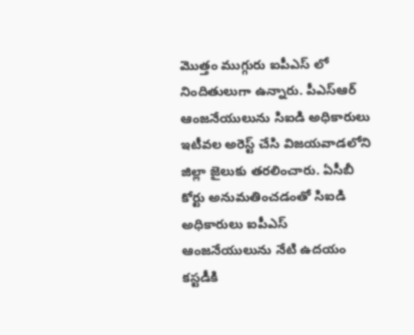మొత్తం ముగ్గురు ఐపీఎస్ లో నిందితులుగా ఉన్నారు. పీఎస్ఆర్ ఆంజనేయులును సిఐడి అధికారులు ఇటీవల అరెస్ట్ చేసి విజయవాడలోని జిల్లా జైలుకు తరలించారు. ఏసీబీ కోర్టు అనుమతించడంతో సిఐడి అధికారులు ఐపీఎస్ ఆంజనేయులును నేటి ఉదయం కస్టడీకి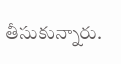తీసుకున్నారు.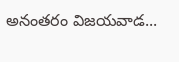అనంతరం విజయవాడ...